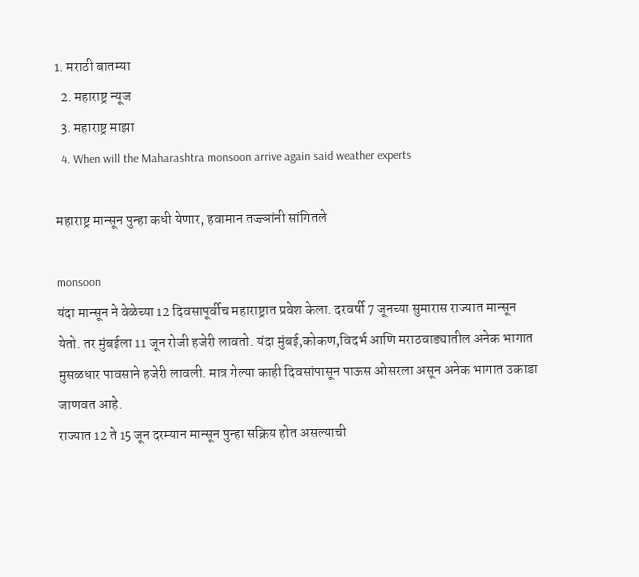1. मराठी बातम्या
  2. महाराष्ट्र न्यूज
  3. महाराष्ट्र माझा
  4. When will the Maharashtra monsoon arrive again said weather experts

महाराष्ट्र मान्सून पुन्हा कधी येणार, हवामान तज्ज्ञांनी सांगितले

monsoon
यंदा मान्सून ने वेळेच्या 12 दिवसापूर्वीच महाराष्ट्रात प्रवेश केला. दरवर्षी 7 जूनच्या सुमारास राज्यात मान्सून येतो. तर मुंबईला 11 जून रोजी हजेरी लावतो. यंदा मुंबई,कोकण,विदर्भ आणि मराठवाड्यातील अनेक भागात मुसळधार पावसाने हजेरी लावली. मात्र गेल्या काही दिवसांपासून पाऊस ओसरला असून अनेक भागात उकाडा जाणवत आहे.
राज्यात 12 ते 15 जून दरम्यान मान्सून पुन्हा सक्रिय होत असल्याची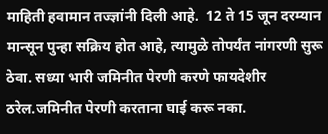माहिती हवामान तज्ज्ञांनी दिली आहे.  12 ते 15 जून दरम्यान मान्सून पुन्हा सक्रिय होत आहे, त्यामुळे तोपर्यंत नांगरणी सुरू ठेवा. सध्या भारी जमिनीत पेरणी करणे फायदेशीर ठरेल.जमिनीत पेरणी करताना घाई करू नका.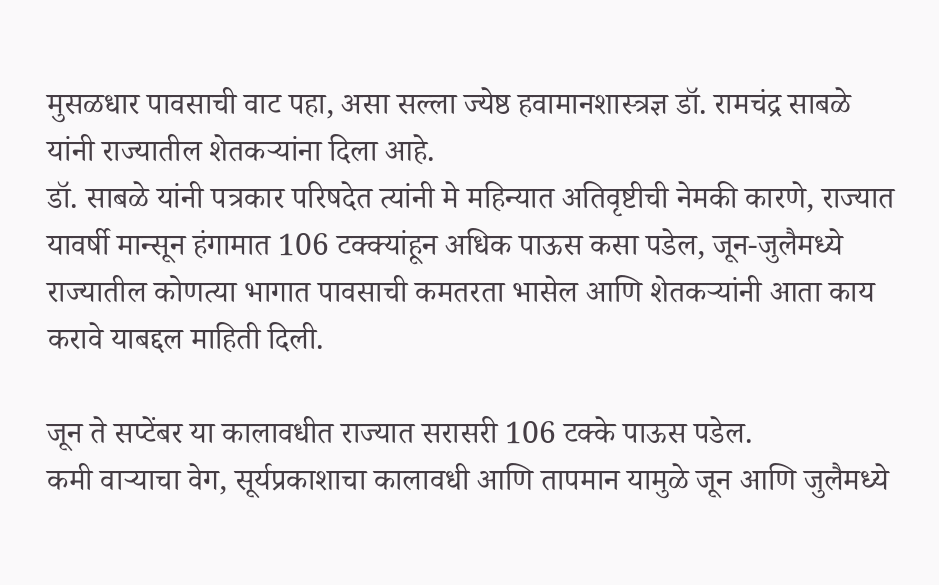मुसळधार पावसाची वाट पहा, असा सल्ला ज्येष्ठ हवामानशास्त्रज्ञ डॉ. रामचंद्र साबळे यांनी राज्यातील शेतकऱ्यांना दिला आहे.
डॉ. साबळे यांनी पत्रकार परिषदेत त्यांनी मे महिन्यात अतिवृष्टीची नेमकी कारणे, राज्यात यावर्षी मान्सून हंगामात 106 टक्क्यांहून अधिक पाऊस कसा पडेल, जून-जुलैमध्ये राज्यातील कोणत्या भागात पावसाची कमतरता भासेल आणि शेतकऱ्यांनी आता काय करावे याबद्दल माहिती दिली.

जून ते सप्टेंबर या कालावधीत राज्यात सरासरी 106 टक्के पाऊस पडेल.
कमी वाऱ्याचा वेग, सूर्यप्रकाशाचा कालावधी आणि तापमान यामुळे जून आणि जुलैमध्ये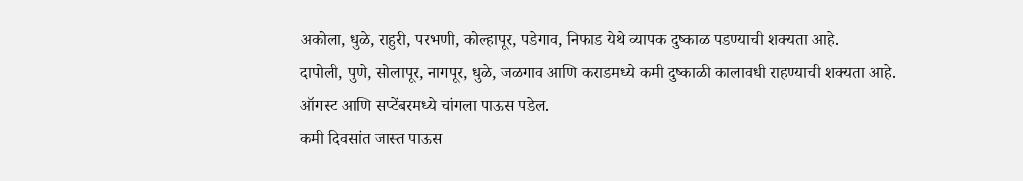अकोला, धुळे, राहुरी, परभणी, कोल्हापूर, पडेगाव, निफाड येथे व्यापक दुष्काळ पडण्याची शक्यता आहे.
दापोली, पुणे, सोलापूर, नागपूर, धुळे, जळगाव आणि कराडमध्ये कमी दुष्काळी कालावधी राहण्याची शक्यता आहे.
ऑगस्ट आणि सप्टेंबरमध्ये चांगला पाऊस पडेल.
कमी दिवसांत जास्त पाऊस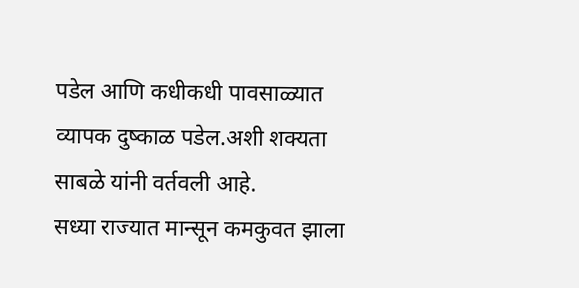पडेल आणि कधीकधी पावसाळ्यात व्यापक दुष्काळ पडेल.अशी शक्यता साबळे यांनी वर्तवली आहे.
सध्या राज्यात मान्सून कमकुवत झाला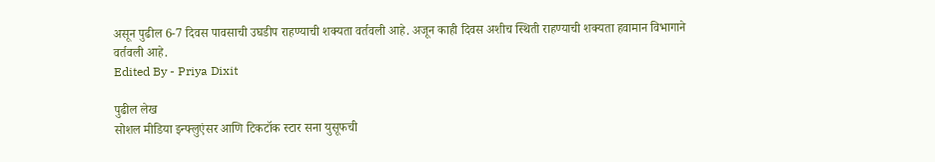असून पुढील 6-7 दिवस पावसाची उघडीप राहण्याची शक्यता वर्तवली आहे. अजून काही दिवस अशीच स्थिती राहण्याची शक्यता हवामान विभागाने वर्तवली आहे.
Edited By - Priya Dixit

पुढील लेख
सोशल मीडिया इन्फ्लुएंसर आणि टिकटॉक स्टार सना युसूफची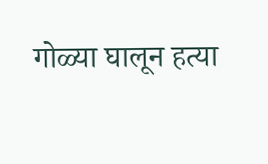गोळ्या घालून हत्या